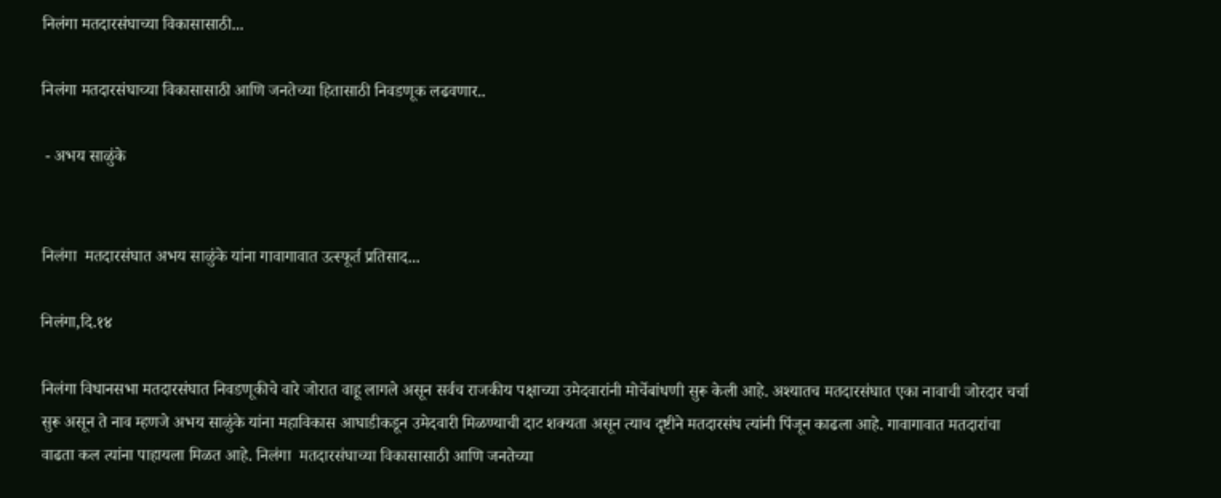निलंगा मतदारसंघाच्या विकासासाठी...

निलंगा मतदारसंघाच्या विकासासाठी आणि जनतेच्या हितासाठी निवडणूक लढवणार..

 - अभय साळुंके


निलंगा  मतदारसंघात अभय साळुंके यांना गावागावात उत्स्फूर्त प्रतिसाद...

निलंगा,दि.१४

निलंगा विधानसभा मतदारसंघात निवडणूकीचे वारे जोरात वाहू लागले असून सर्वच राजकीय पक्षाच्या उमेदवारांनी मोर्चेबांधणी सुरू केली आहे. अश्यातच मतदारसंघात एका नावाची जोरदार चर्चा सुरू असून ते नाव म्हणजे अभय साळुंके यांना महाविकास आघाडीकडून उमेदवारी मिळण्याची दाट शक्यता असून त्याच दृष्टीने मतदारसंघ त्यांनी पिंजून काढला आहे. गावागावात मतदारांचा वाढता कल त्यांना पाहायला मिळत आहे. निलंगा  मतदारसंघाच्या विकासासाठी आणि जनतेच्या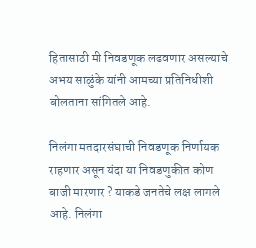हितासाठी मी निवडणूक लढवणार असल्याचे अभय साळुंके यांनी आमच्या प्रतिनिधीशी बोलताना सांगितले आहे.

निलंगा मतदारसंघाची निवडणूक निर्णायक राहणार असून यंदा या निवडणुकीत कोण बाजी मारणार ? याकडे जनतेचे लक्ष लागले आहे. निलंगा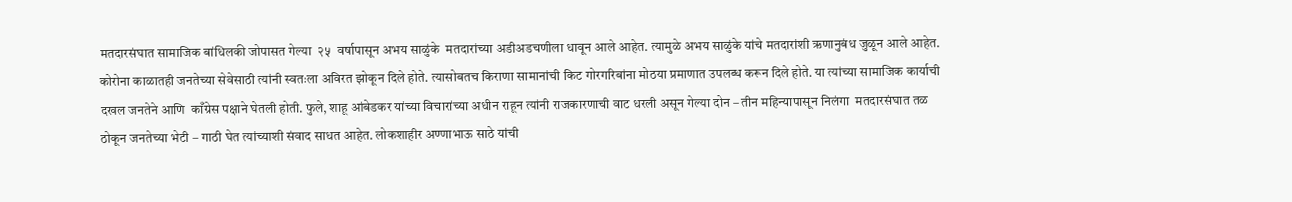मतदारसंघात सामाजिक बांधिलकी जोपासत गेल्या  २५  वर्षापासून अभय साळुंके  मतदारांच्या अडीअडचणीला धावून आले आहेत. त्यामुळे अभय साळुंके यांचे मतदारांशी ऋणानुबंध जुळून आले आहेत. कोरोना काळातही जनतेच्या सेवेसाठी त्यांनी स्वतःला अविरत झोकून दिले होते. त्यासोबतच किराणा सामानांची किट गोरगरिबांना मोठया प्रमाणात उपलब्ध करून दिले होते. या त्यांच्या सामाजिक कार्याची दखल जनतेने आणि  काँग्रेस पक्षाने घेतली होती. फुले, शाहू आंबेडकर यांच्या विचारांच्या अधीन राहून त्यांनी राजकारणाची वाट धरली असून गेल्या दोन – तीन महिन्यापासून निलंगा  मतदारसंघात तळ ठोकून जनतेच्या भेटी – गाठी घेत त्यांच्याशी संवाद साधत आहेत. लोकशाहीर अण्णाभाऊ साठे यांची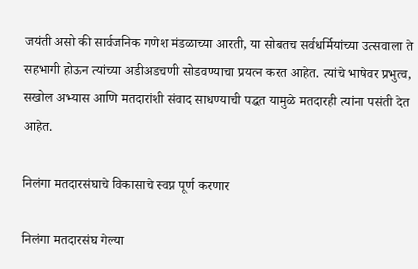जयंती असो की सार्वजनिक गणेश मंडळाच्या आरती, या सोबतच सर्वधर्मियांच्या उत्सवाला ते सहभागी होऊन त्यांच्या अडीअडचणी सोडवण्याचा प्रयत्न करत आहेत. त्यांचे भाषेवर प्रभुत्व, सखोल अभ्यास आणि मतदारांशी संवाद साधण्याची पद्धत यामुळे मतदारही त्यांना पसंती देत आहेत.

निलंगा मतदारसंघाचे विकासाचे स्वप्न पूर्ण करणार

निलंगा मतदारसंघ गेल्या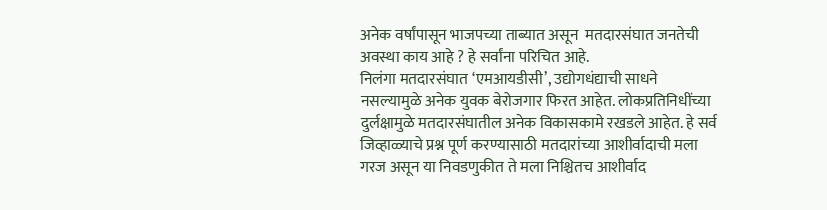अनेक वर्षांपासून भाजपच्या ताब्यात असून  मतदारसंघात जनतेची अवस्था काय आहे ? हे सर्वांना परिचित आहे.
निलंगा मतदारसंघात ‘एमआयडीसी’, उद्योगधंद्याची साधने नसल्यामुळे अनेक युवक बेरोजगार फिरत आहेत. लोकप्रतिनिधींच्या दुर्लक्षामुळे मतदारसंघातील अनेक विकासकामे रखडले आहेत. हे सर्व जिव्हाळ्याचे प्रश्न पूर्ण करण्यासाठी मतदारांच्या आशीर्वादाची मला गरज असून या निवडणुकीत ते मला निश्चितच आशीर्वाद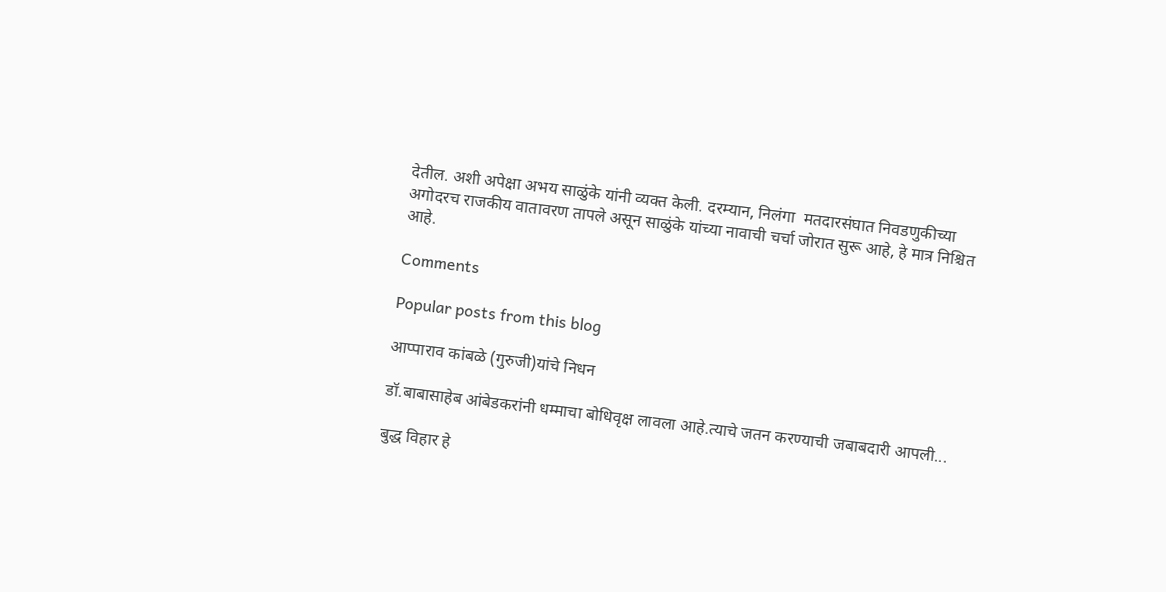देतील. अशी अपेक्षा अभय साळुंके यांनी व्यक्त केली. दरम्यान, निलंगा  मतदारसंघात निवडणुकीच्या अगोदरच राजकीय वातावरण तापले असून साळुंके यांच्या नावाची चर्चा जोरात सुरू आहे, हे मात्र निश्चित आहे.

Comments

Popular posts from this blog

आप्पाराव कांबळे (गुरुजी)यांचे निधन

डॉ.बाबासाहेब आंबेडकरांनी धम्माचा बोधिवृक्ष लावला आहे.त्याचे जतन करण्याची जबाबदारी आपली...

बुद्ध विहार हे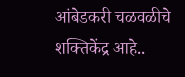आंबेडकरी चळवळीचे शक्तिकेंद्र आहे..